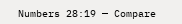Numbers 28:19 — Compare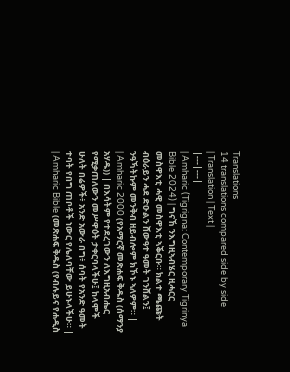Translations
14 translations compared side by side
| Translation | Text |
|---|---|
| Amharic (Tigrigna: Contemporary Tigrinya Bible 2024) | ግናኸ ንእግዚኣብሄር ዚሓርር መስዋእቲ ሓዊ መስዋእቲ ኣቕርቡ። ክልተ ጫጩት ብዕራይን ሓደ ድዑልን ሸውዓተ ዓመት ገንሸልን፤ ንዓኻትኩም መንቅብ ዘይብሎም ክኾኑ ኣለዎም። |
| Amharic 2000 (የአማርኛ መጽሐፍ ቅዱስ (ሰማንያ አሃዱ)) | በእሳትም የተደረገውን ለእግዚአብሔር የሚቃጠለውን መሥዋዕት ታቀርባላችሁ፤ ከላሞች ሁለት በሬዎች፥ አንድ አውራ በግ፥ ሰባት የአንድ ዓመት ተባት የበግ ጠቦቶች ነውር የሌለባቸው ይሁኑላችሁ። |
| Amharic Bible (መጽሐፍ ቅዱስ (የብሉይና የሐዲስ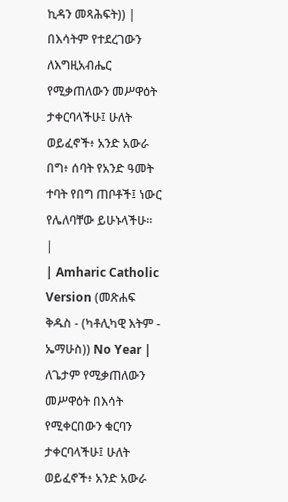ኪዳን መጻሕፍት)) | በእሳትም የተደረገውን ለእግዚአብሔር የሚቃጠለውን መሥዋዕት ታቀርባላችሁ፤ ሁለት ወይፈኖች፥ አንድ አውራ በግ፥ ሰባት የአንድ ዓመት ተባት የበግ ጠቦቶች፤ ነውር የሌለባቸው ይሁኑላችሁ። |
| Amharic Catholic Version (መጽሐፍ ቅዱስ - (ካቶሊካዊ እትም - ኤማሁስ)) No Year | ለጌታም የሚቃጠለውን መሥዋዕት በእሳት የሚቀርበውን ቁርባን ታቀርባላችሁ፤ ሁለት ወይፈኖች፥ አንድ አውራ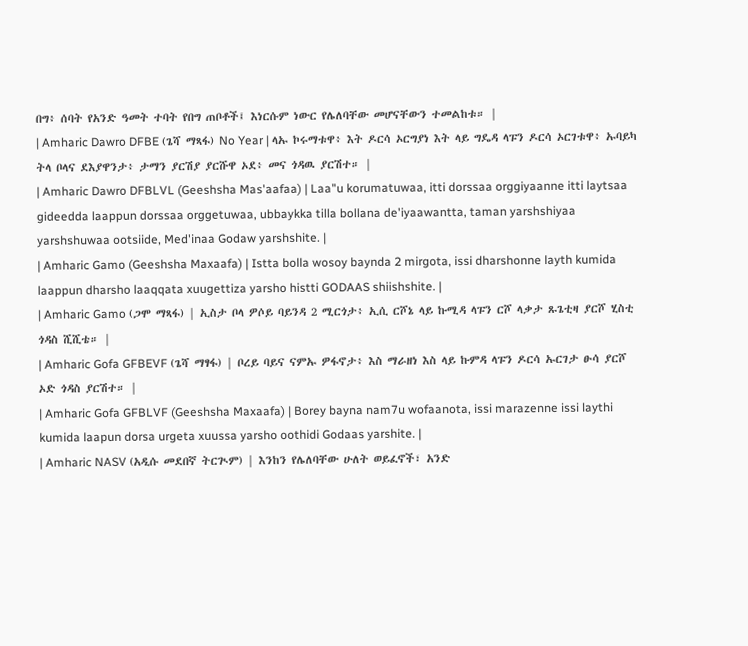በግ፥ ሰባት የአንድ ዓመት ተባት የበግ ጠቦቶች፤ እነርሱም ነውር የሌለባቸው መሆናቸውን ተመልከቱ። |
| Amharic Dawro DFBE (ጌሻ ማጻፋ) No Year | ላኡ ኮሩማቱዋ፥ እት ዶርሳ ኦርግያነ እት ላይ ግዴዳ ላፑን ዶርሳ ኦርገቱዋ፥ ኡባይካ ትላ ቦላና ደእያዋንታ፥ ታማን ያርሽያ ያርሹዋ ኦደ፥ መና ጎዳዉ ያርሽተ። |
| Amharic Dawro DFBLVL (Geeshsha Mas'aafaa) | Laa"u korumatuwaa, itti dorssaa orggiyaanne itti laytsaa gideedda laappun dorssaa orggetuwaa, ubbaykka tilla bollana de'iyaawantta, taman yarshshiyaa yarshshuwaa ootsiide, Med'inaa Godaw yarshshite. |
| Amharic Gamo (Geeshsha Maxaafa) | Istta bolla wosoy baynda 2 mirgota, issi dharshonne layth kumida laappun dharsho laaqqata xuugettiza yarsho histti GODAAS shiishshite. |
| Amharic Gamo (ጋሞ ማጻፋ) | ኢስታ ቦላ ዎሶይ ባይንዳ 2 ሚርጎታ፥ ኢሲ ርሾኔ ላይ ኩሚዳ ላፑን ርሾ ላቃታ ጹጌቲዛ ያርሾ ሂስቲ ጎዳስ ሺሺቴ። |
| Amharic Gofa GFBEVF (ጌሻ ማፃፋ) | ቦረይ ባይና ናምኡ ዎፋኖታ፥ እስ ማራዘነ እስ ላይ ኩምዳ ላፑን ዶርሳ ኡርገታ ፁሳ ያርሾ ኦድ ጎዳስ ያርሽተ። |
| Amharic Gofa GFBLVF (Geeshsha Maxaafa) | Borey bayna nam7u wofaanota, issi marazenne issi laythi kumida laapun dorsa urgeta xuussa yarsho oothidi Godaas yarshite. |
| Amharic NASV (አዲሱ መደበኛ ትርጒም) | እንከን የሌለባቸው ሁለት ወይፈኖች፣ አንድ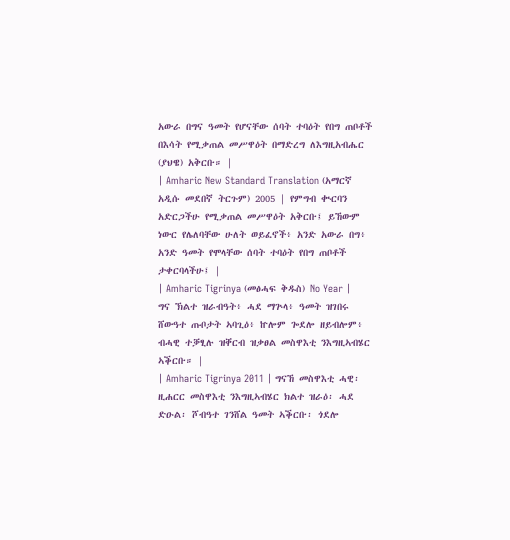አውራ በግና ዓመት የሆናቸው ሰባት ተባዕት የበግ ጠቦቶች በእሳት የሚቃጠል መሥዋዕት በማድረግ ለእግዚአብሔር (ያህዌ) አቅርቡ። |
| Amharic New Standard Translation (አማርኛ አዲሱ መደበኛ ትርጉም) 2005 | የምግብ ቊርባን አድርጋችሁ የሚቃጠል መሥዋዕት አቅርቡ፤ ይኸውም ነውር የሌለባቸው ሁለት ወይፈኖች፥ አንድ አውራ በግ፥ አንድ ዓመት የሞላቸው ሰባት ተባዕት የበግ ጠቦቶች ታቀርባላችሁ፤ |
| Amharic Tigrinya (መፅሓፍ ቅዱስ) No Year | ግና ኽልተ ዝራብዓት፥ ሓደ ማጕላ፥ ዓመት ዝገበሩ ሸውዓተ ጡቦታት ኣባጊዕ፥ ኵሎም ጐደሎ ዘይብሎም፥ ብሓዊ ተቓፂሉ ዝቐርብ ዝቃፀል መስዋእቲ ንእግዚኣብሄር ኣቕርቡ። |
| Amharic Tigrinya 2011 | ግናኸ መስዋእቲ ሓዊ፡ ዚሐርር መስዋእቲ ንእግዚኣብሄር ክልተ ዝራዕ፡ ሓደ ድዑል፡ ሾብዓተ ገንሸል ዓመት ኣቕርቡ፡ ጎደሎ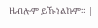ዜብሎም ይኹነልኩም። |